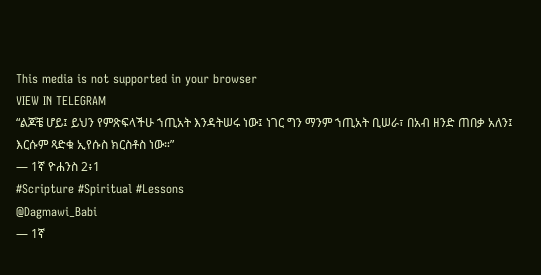This media is not supported in your browser
VIEW IN TELEGRAM
“ልጆቼ ሆይ፤ ይህን የምጽፍላችሁ ኀጢአት እንዳትሠሩ ነው፤ ነገር ግን ማንም ኀጢአት ቢሠራ፣ በአብ ዘንድ ጠበቃ አለን፤ እርሱም ጻድቁ ኢየሱስ ክርስቶስ ነው።”
— 1ኛ ዮሐንስ 2፥1
#Scripture #Spiritual #Lessons
@Dagmawi_Babi
— 1ኛ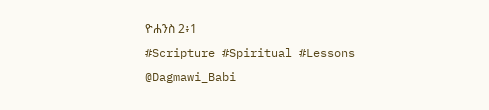ዮሐንስ 2፥1
#Scripture #Spiritual #Lessons
@Dagmawi_Babi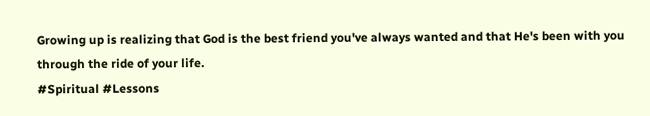Growing up is realizing that God is the best friend you've always wanted and that He's been with you through the ride of your life.
#Spiritual #Lessons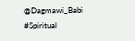@Dagmawi_Babi
#Spiritual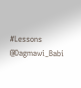#Lessons
@Dagmawi_Babi